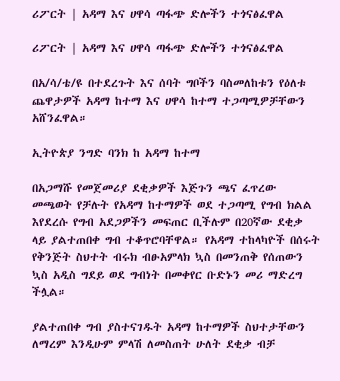ሪፖርት | አዳማ እና ሀዋሳ ጣፋጭ ድሎችን ተጎናፅፈዋል

ሪፖርት | አዳማ እና ሀዋሳ ጣፋጭ ድሎችን ተጎናፅፈዋል

በአ/ሳ/ቴ/ዩ በተደረጉት እና ሰባት ግቦችን ባስመለከቱን የዕለቱ ጨዋታዎች አዳማ ከተማ እና ሀዋሳ ከተማ ተጋጣሚዎቻቸውን አሸንፈዋል።

ኢትዮጵያ ንግድ ባንክ ከ አዳማ ከተማ

በአጋማሹ የመጀመሪያ ደቂቃዎች እጅጉን ጫና ፈጥረው መጫወት የቻሉት የአዳማ ከተማዎች ወደ ተጋጣሚ የግብ ክልል እየደረሱ የግብ አደጋዎችን መፍጠር ቢችሉም በ20ኛው ደቂቃ ላይ ያልተጠበቀ ግብ ተቆጥሮባቸዋል። የአዳማ ተከላካዮች በሰሩት የቅንጅት ስህተት ብሩክ ብፁአምላክ ኳስ በመንጠቅ የሰጠውን ኳስ አዲስ ግደይ ወደ ግብነት በመቀየር ቡድኑን መሪ ማድረግ ችሏል።

ያልተጠበቀ ግብ ያስተናገዱት አዳማ ከተማዎች ስህተታቸውን ለማረም እንዲሁም ምላሽ ለመስጠት ሁለት ደቂቃ ብቻ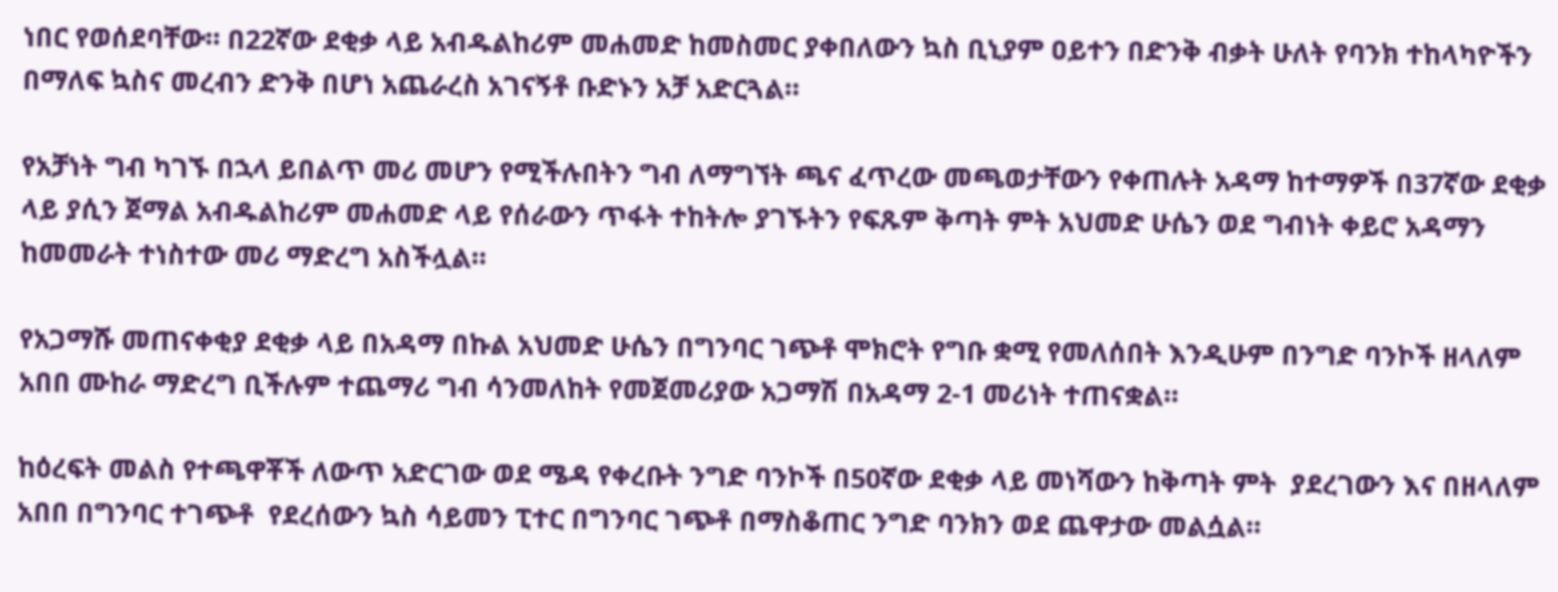ነበር የወሰደባቸው። በ22ኛው ደቂቃ ላይ አብዱልከሪም መሐመድ ከመስመር ያቀበለውን ኳስ ቢኒያም ዐይተን በድንቅ ብቃት ሁለት የባንክ ተከላካዮችን በማለፍ ኳስና መረብን ድንቅ በሆነ አጨራረስ አገናኝቶ ቡድኑን አቻ አድርጓል።

የአቻነት ግብ ካገኙ በኋላ ይበልጥ መሪ መሆን የሚችሉበትን ግብ ለማግኘት ጫና ፈጥረው መጫወታቸውን የቀጠሉት አዳማ ከተማዎች በ37ኛው ደቂቃ ላይ ያሲን ጀማል አብዱልከሪም መሐመድ ላይ የሰራውን ጥፋት ተከትሎ ያገኙትን የፍጹም ቅጣት ምት አህመድ ሁሴን ወደ ግብነት ቀይሮ አዳማን ከመመራት ተነስተው መሪ ማድረግ አስችሏል።

የአጋማሹ መጠናቀቂያ ደቂቃ ላይ በአዳማ በኩል አህመድ ሁሴን በግንባር ገጭቶ ሞክሮት የግቡ ቋሚ የመለሰበት እንዲሁም በንግድ ባንኮች ዘላለም አበበ ሙከራ ማድረግ ቢችሉም ተጨማሪ ግብ ሳንመለከት የመጀመሪያው አጋማሽ በአዳማ 2-1 መሪነት ተጠናቋል።

ከዕረፍት መልስ የተጫዋቾች ለውጥ አድርገው ወደ ሜዳ የቀረቡት ንግድ ባንኮች በ50ኛው ደቂቃ ላይ መነሻውን ከቅጣት ምት  ያደረገውን እና በዘላለም አበበ በግንባር ተገጭቶ  የደረሰውን ኳስ ሳይመን ፒተር በግንባር ገጭቶ በማስቆጠር ንግድ ባንክን ወደ ጨዋታው መልሷል።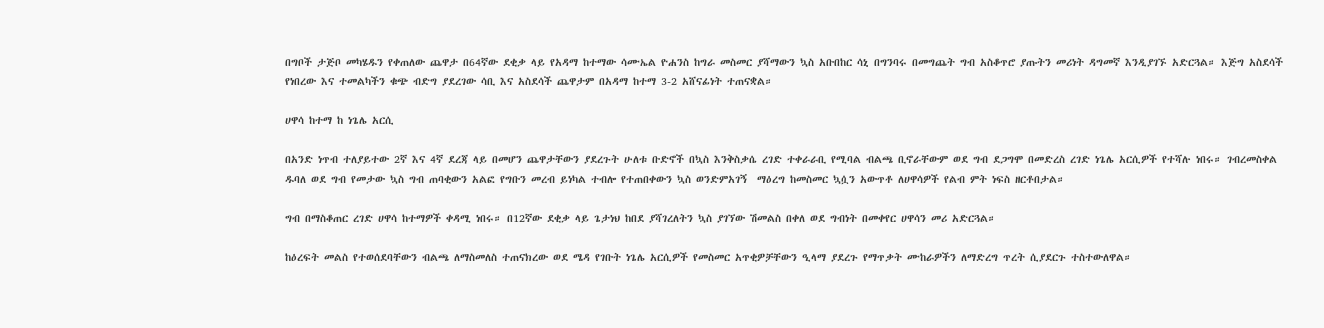በግቦች ታጅቦ መካሄዱን የቀጠለው ጨዋታ በ64ኛው ደቂቃ ላይ የአዳማ ከተማው ሳሙኤል ዮሐንስ ከግራ መስመር ያሻማውን ኳስ አቡበከር ሳኒ በግንባሩ በመግጨት ግብ አስቆጥሮ ያጡትን መሪነት ዳግመኛ እንዲያገኙ አድርጓል። እጅግ አስደሳች የነበረው እና ተመልካችን ቁጭ ብድግ ያደረገው ሳቢ እና አስደሳች ጨዋታም በአዳማ ከተማ 3-2 አሸናፊነት ተጠናቋል።

ሀዋሳ ከተማ ከ ነጌሌ አርሲ

በአንድ ነጥብ ተለያይተው 2ኛ እና 4ኛ ደረጃ ላይ በመሆን ጨዋታቸውን ያደረጉት ሁለቱ ቡድኖች በኳስ እንቅስቃሴ ረገድ ተቀራራቢ የሚባል ብልጫ ቢኖራቸውም ወደ ግብ ደጋግሞ በመድረስ ረገድ ነጌሌ አርሲዎች የተሻሉ ነበሩ። ገብረመስቀል ዱባለ ወደ ግብ የመታው ኳስ ግብ ጠባቂውን አልፎ የግቡን መረብ ይነካል ተብሎ የተጠበቀውን ኳስ ወንድምአገኝ  ማዕረግ ከመስመር ኳሷን አውጥቶ ለሀዋሳዎች የልብ ምት ነፍስ ዘርቶበታል።

ግብ በማስቆጠር ረገድ ሀዋሳ ከተማዎች ቀዳሚ ነበሩ። በ12ኛው ደቂቃ ላይ ጌታነህ ከበደ ያሻገረለትን ኳስ ያገኘው ሽመልስ በቀለ ወደ ግብነት በመቀየር ሀዋሳን መሪ አድርጓል።

ከዕረፍት መልስ የተወሰደባቸውን ብልጫ ለማስመለስ ተጠናክረው ወደ ሜዳ የገቡት ነጌሌ አርሲዎች የመስመር አጥቂዎቻቸውን ዒላማ ያደረጉ የማጥቃት ሙከራዎችን ለማድረግ ጥረት ሲያደርጉ ተስተውለዋል።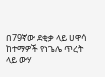በ79ኛው ደቂቃ ላይ ሀዋሳ ከተማዎች የነጌሌ ጥረት ላይ ውሃ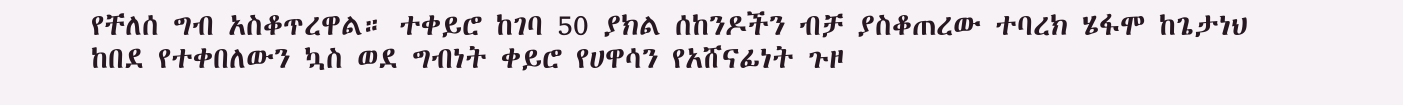የቸለሰ ግብ አስቆጥረዋል። ተቀይሮ ከገባ 50 ያክል ሰከንዶችን ብቻ ያስቆጠረው ተባረክ ሄፋሞ ከጌታነህ ከበደ የተቀበለውን ኳስ ወደ ግብነት ቀይሮ የሀዋሳን የአሸናፊነት ጉዞ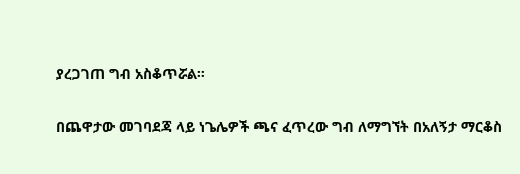ያረጋገጠ ግብ አስቆጥሯል።

በጨዋታው መገባደጃ ላይ ነጌሌዎች ጫና ፈጥረው ግብ ለማግኘት በአለኝታ ማርቆስ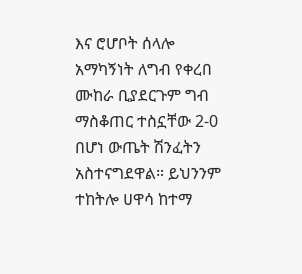እና ሮሆቦት ሰላሎ አማካኝነት ለግብ የቀረበ ሙከራ ቢያደርጉም ግብ ማስቆጠር ተስኗቸው 2-0 በሆነ ውጤት ሽንፈትን አስተናግደዋል። ይህንንም ተከትሎ ሀዋሳ ከተማ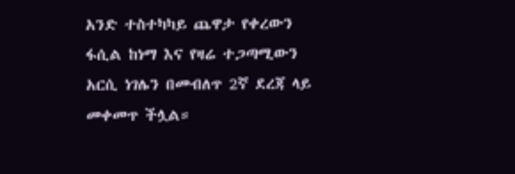አንድ ተስተካካይ ጨዋታ የቀረውን ፋሲል ከነማ እና የዛሬ ተጋጣሚውን አርሲ ነገሌን በመብለጥ 2ኛ ደረጃ ላይ መቀመጥ ችሏል።